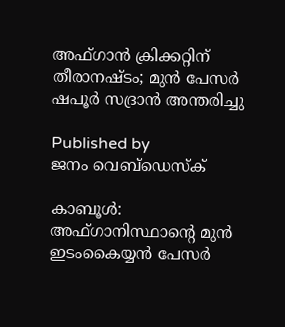അഫ്ഗാന്‍ ക്രിക്കറ്റിന് തീരാനഷ്ടം; മുന്‍ പേസര്‍ ഷപൂര്‍ സദ്രാന്‍ അന്തരിച്ചു

Published by
ജനം വെബ്‌ഡെസ്ക്

കാബൂള്‍: അഫ്ഗാനിസ്ഥാന്റെ മുന്‍ ഇടംകൈയ്യന്‍ പേസര്‍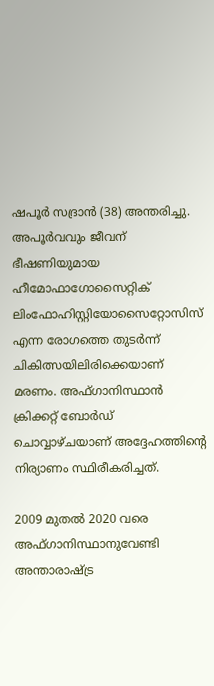ഷപൂര്‍ സദ്രാന്‍ (38) അന്തരിച്ചു. അപൂര്‍വവും ജീവന് ഭീഷണിയുമായ ഹീമോഫാഗോസൈറ്റിക് ലിംഫോഹിസ്റ്റിയോസൈറ്റോസിസ് എന്ന രോഗത്തെ തുടര്‍ന്ന് ചികിത്സയിലിരിക്കെയാണ് മരണം. അഫ്ഗാനിസ്ഥാന്‍ ക്രിക്കറ്റ് ബോര്‍ഡ് ചൊവ്വാഴ്ചയാണ് അദ്ദേഹത്തിന്റെ നിര്യാണം സ്ഥിരീകരിച്ചത്.

2009 മുതല്‍ 2020 വരെ അഫ്ഗാനിസ്ഥാനുവേണ്ടി അന്താരാഷ്‌ട്ര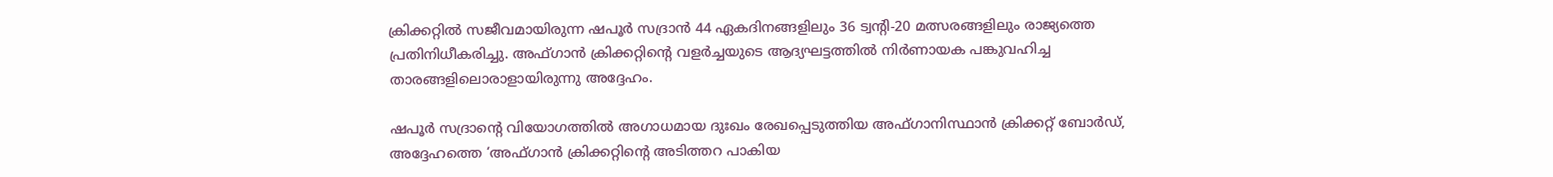ക്രിക്കറ്റില്‍ സജീവമായിരുന്ന ഷപൂര്‍ സദ്രാന്‍ 44 ഏകദിനങ്ങളിലും 36 ട്വന്റി-20 മത്സരങ്ങളിലും രാജ്യത്തെ പ്രതിനിധീകരിച്ചു. അഫ്ഗാന്‍ ക്രിക്കറ്റിന്റെ വളര്‍ച്ചയുടെ ആദ്യഘട്ടത്തില്‍ നിര്‍ണായക പങ്കുവഹിച്ച താരങ്ങളിലൊരാളായിരുന്നു അദ്ദേഹം.

ഷപൂര്‍ സദ്രാന്റെ വിയോഗത്തില്‍ അഗാധമായ ദുഃഖം രേഖപ്പെടുത്തിയ അഫ്ഗാനിസ്ഥാന്‍ ക്രിക്കറ്റ് ബോര്‍ഡ്, അദ്ദേഹത്തെ ‘അഫ്ഗാന്‍ ക്രിക്കറ്റിന്റെ അടിത്തറ പാകിയ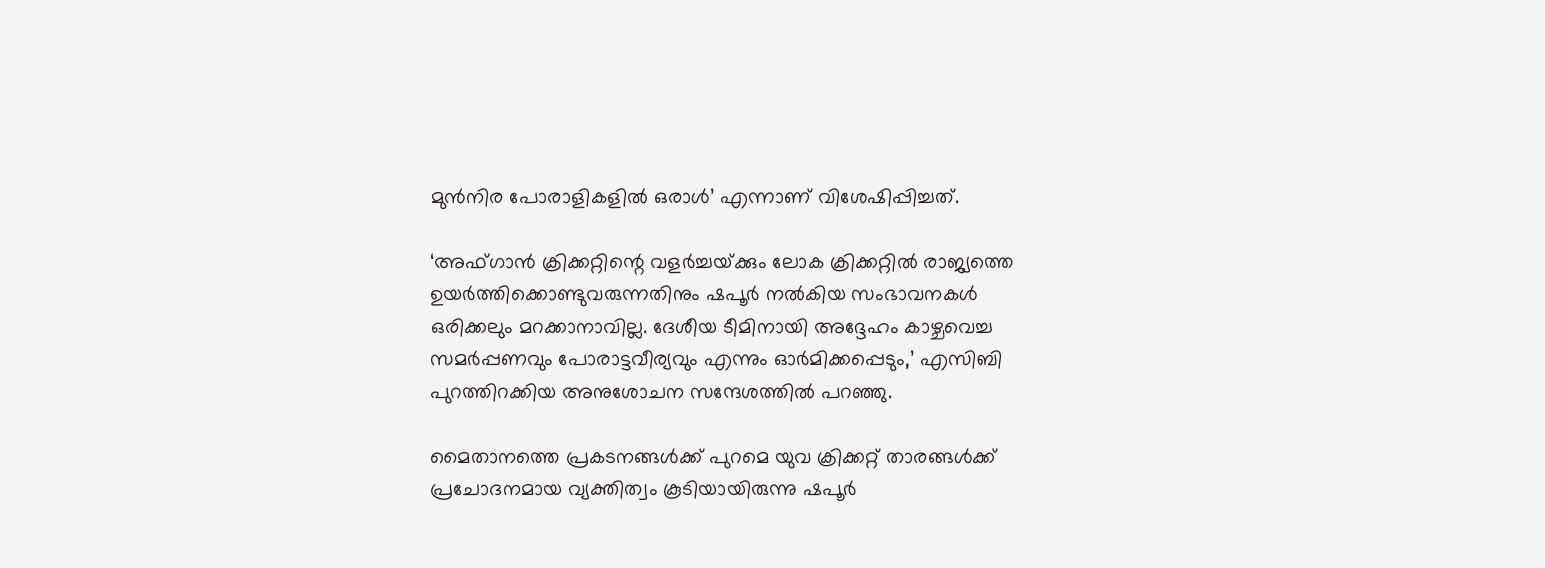മുന്‍നിര പോരാളികളില്‍ ഒരാള്‍’ എന്നാണ് വിശേഷിപ്പിച്ചത്.

‘അഫ്ഗാന്‍ ക്രിക്കറ്റിന്റെ വളര്‍ച്ചയ്‌ക്കും ലോക ക്രിക്കറ്റില്‍ രാജ്യത്തെ ഉയര്‍ത്തിക്കൊണ്ടുവരുന്നതിനും ഷപൂര്‍ നല്‍കിയ സംഭാവനകള്‍ ഒരിക്കലും മറക്കാനാവില്ല. ദേശീയ ടീമിനായി അദ്ദേഹം കാഴ്ചവെച്ച സമര്‍പ്പണവും പോരാട്ടവീര്യവും എന്നും ഓര്‍മിക്കപ്പെടും,’ എസിബി പുറത്തിറക്കിയ അനുശോചന സന്ദേശത്തില്‍ പറഞ്ഞു.

മൈതാനത്തെ പ്രകടനങ്ങള്‍ക്ക് പുറമെ യുവ ക്രിക്കറ്റ് താരങ്ങള്‍ക്ക് പ്രചോദനമായ വ്യക്തിത്വം കൂടിയായിരുന്നു ഷപൂര്‍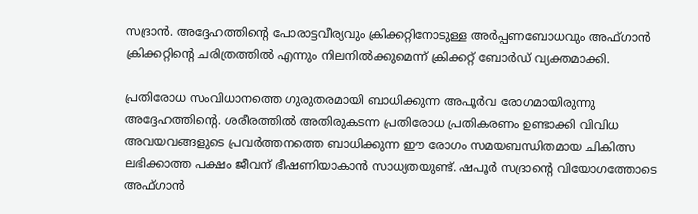സദ്രാന്‍. അദ്ദേഹത്തിന്റെ പോരാട്ടവീര്യവും ക്രിക്കറ്റിനോടുള്ള അര്‍പ്പണബോധവും അഫ്ഗാന്‍ ക്രിക്കറ്റിന്റെ ചരിത്രത്തില്‍ എന്നും നിലനില്‍ക്കുമെന്ന് ക്രിക്കറ്റ് ബോര്‍ഡ് വ്യക്തമാക്കി.

പ്രതിരോധ സംവിധാനത്തെ ഗുരുതരമായി ബാധിക്കുന്ന അപൂര്‍വ രോഗമായിരുന്നു അദ്ദേഹത്തിന്റെ. ശരീരത്തില്‍ അതിരുകടന്ന പ്രതിരോധ പ്രതികരണം ഉണ്ടാക്കി വിവിധ അവയവങ്ങളുടെ പ്രവര്‍ത്തനത്തെ ബാധിക്കുന്ന ഈ രോഗം സമയബന്ധിതമായ ചികിത്സ ലഭിക്കാത്ത പക്ഷം ജീവന് ഭീഷണിയാകാന്‍ സാധ്യതയുണ്ട്. ഷപൂര്‍ സദ്രാന്റെ വിയോഗത്തോടെ അഫ്ഗാന്‍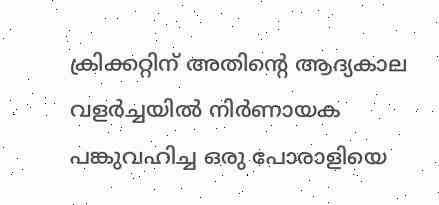ക്രിക്കറ്റിന് അതിന്റെ ആദ്യകാല വളര്‍ച്ചയില്‍ നിര്‍ണായക പങ്കുവഹിച്ച ഒരു പോരാളിയെ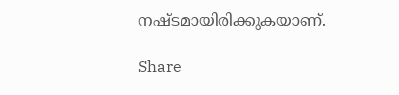നഷ്ടമായിരിക്കുകയാണ്.

Share